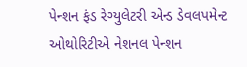પેન્શન ફંડ રેગ્યુલેટરી એન્ડ ડેવલપમેન્ટ ઓથોરિટીએ નેશનલ પેન્શન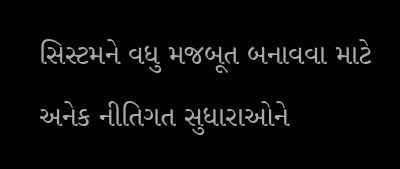સિસ્ટમને વધુ મજબૂત બનાવવા માટે અનેક નીતિગત સુધારાઓને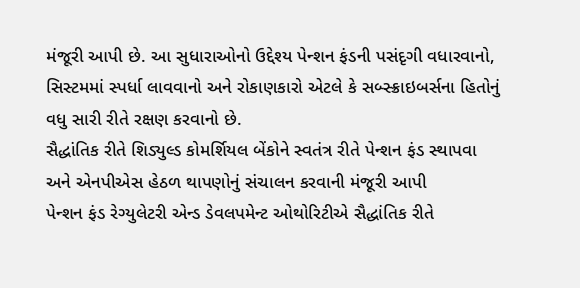મંજૂરી આપી છે. આ સુધારાઓનો ઉદ્દેશ્ય પેન્શન ફંડની પસંદૃગી વધારવાનો, સિસ્ટમમાં સ્પર્ધા લાવવાનો અને રોકાણકારો એટલે કે સબ્સ્ક્રાઇબર્સના હિતોનું વધુ સારી રીતે રક્ષણ કરવાનો છે.
સૈદ્ધાંતિક રીતે શિડ્યુલ્ડ કોમર્શિયલ બેંકોને સ્વતંત્ર રીતે પેન્શન ફંડ સ્થાપવા અને એનપીએસ હેઠળ થાપણોનું સંચાલન કરવાની મંજૂરી આપી
પેન્શન ફંડ રેગ્યુલેટરી એન્ડ ડેવલપમેન્ટ ઓથોરિટીએ સૈદ્ધાંતિક રીતે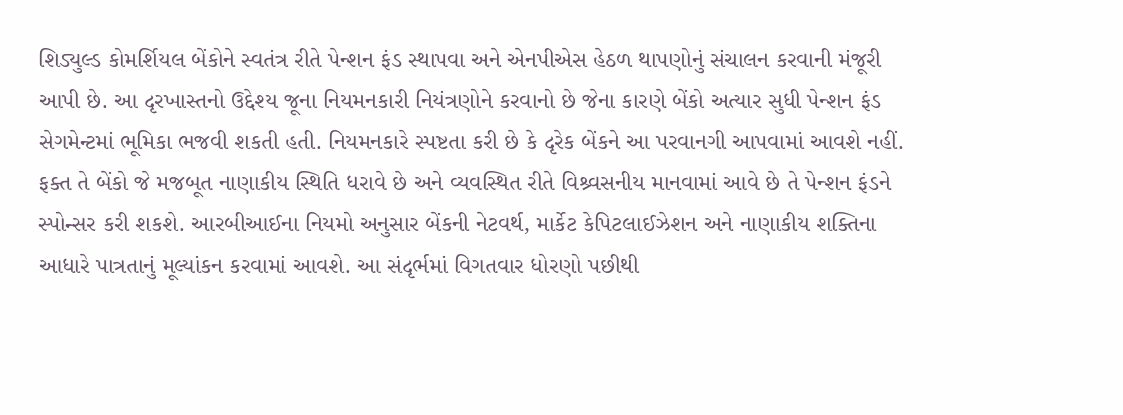શિડ્યુલ્ડ કોમર્શિયલ બેંકોને સ્વતંત્ર રીતે પેન્શન ફંડ સ્થાપવા અને એનપીએસ હેઠળ થાપણોનું સંચાલન કરવાની મંજૂરી આપી છે. આ દૃરખાસ્તનો ઉદ્દેશ્ય જૂના નિયમનકારી નિયંત્રણોને કરવાનો છે જેના કારણે બેંકો અત્યાર સુધી પેન્શન ફંડ સેગમેન્ટમાં ભૂમિકા ભજવી શકતી હતી. નિયમનકારે સ્પષ્ટતા કરી છે કે દૃરેક બેંકને આ પરવાનગી આપવામાં આવશે નહીં. ફક્ત તે બેંકો જે મજબૂત નાણાકીય સ્થિતિ ધરાવે છે અને વ્યવસ્થિત રીતે વિશ્ર્વસનીય માનવામાં આવે છે તે પેન્શન ફંડને સ્પોન્સર કરી શકશે. આરબીઆઈના નિયમો અનુસાર બેંકની નેટવર્થ, માર્કેટ કેપિટલાઈઝેશન અને નાણાકીય શક્તિના આધારે પાત્રતાનું મૂલ્યાંકન કરવામાં આવશે. આ સંદૃર્ભમાં વિગતવાર ધોરણો પછીથી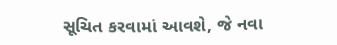સૂચિત કરવામાં આવશે, જે નવા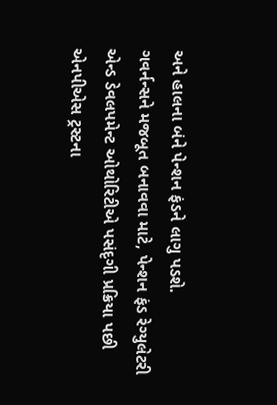અને હાલના બંને પેન્શન ફંડને લાગુ પડશે.
ગવર્નન્સને મજબૂત બનાવવા માટે, પેન્શન ફંડ રેગ્યુલેટરી એન્ડ ડેવલપમેન્ટ ઓથોરિટીએ પસંદૃગી પ્રક્રિયા પછી એનપીએસ ટ્રસ્ટના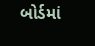બોર્ડમાં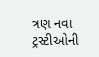ત્રણ નવા ટ્રસ્ટીઓની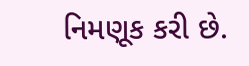નિમણૂક કરી છે.